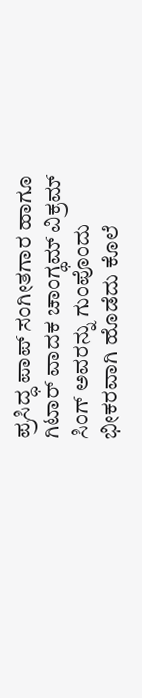ಪ್ರಸಿದ್ಧ ಪಾಪ್ ಸಂಗೀತಗಾರ ಹಾಗೂ ಗಿಟಾರ್ ವಾದಕ ಚಾಂಗ್ಥಮ್ ವಿಕ್ರಮ್ ಸಿಂಗ್ ಅವರನ್ನು ಗುಂಪೊಂದು ಭೀಕರವಾಗಿ ಹೊಡೆದು ಕೊಲೆ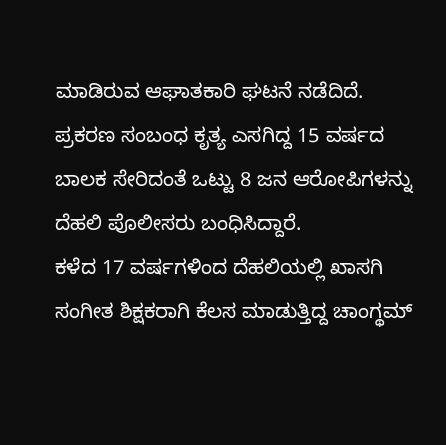ಮಾಡಿರುವ ಆಘಾತಕಾರಿ ಘಟನೆ ನಡೆದಿದೆ.
ಪ್ರಕರಣ ಸಂಬಂಧ ಕೃತ್ಯ ಎಸಗಿದ್ದ 15 ವರ್ಷದ ಬಾಲಕ ಸೇರಿದಂತೆ ಒಟ್ಟು 8 ಜನ ಆರೋಪಿಗಳನ್ನು ದೆಹಲಿ ಪೊಲೀಸರು ಬಂಧಿಸಿದ್ದಾರೆ.
ಕಳೆದ 17 ವರ್ಷಗಳಿಂದ ದೆಹಲಿಯಲ್ಲಿ ಖಾಸಗಿ ಸಂಗೀತ ಶಿಕ್ಷಕರಾಗಿ ಕೆಲಸ ಮಾಡುತ್ತಿದ್ದ ಚಾಂಗ್ಥಮ್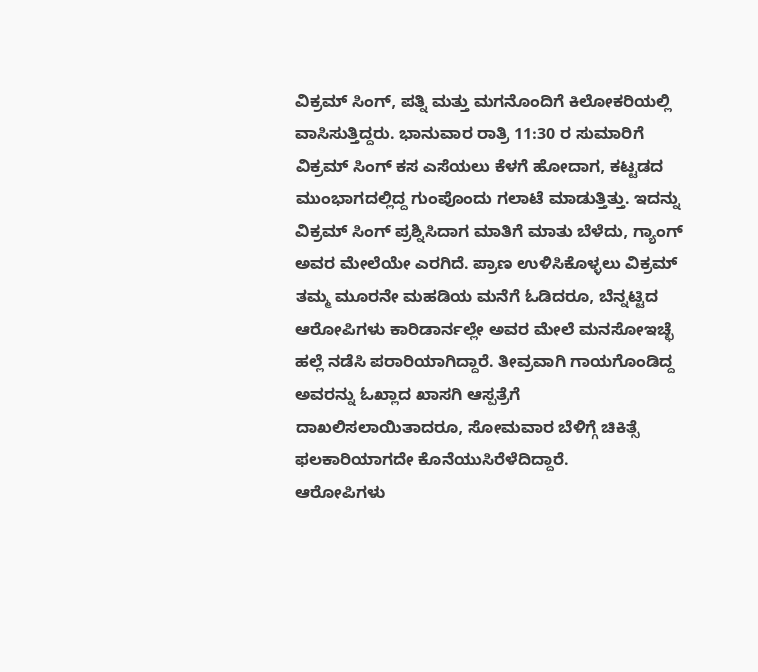ವಿಕ್ರಮ್ ಸಿಂಗ್, ಪತ್ನಿ ಮತ್ತು ಮಗನೊಂದಿಗೆ ಕಿಲೋಕರಿಯಲ್ಲಿ ವಾಸಿಸುತ್ತಿದ್ದರು. ಭಾನುವಾರ ರಾತ್ರಿ 11:30 ರ ಸುಮಾರಿಗೆ ವಿಕ್ರಮ್ ಸಿಂಗ್ ಕಸ ಎಸೆಯಲು ಕೆಳಗೆ ಹೋದಾಗ, ಕಟ್ಟಡದ ಮುಂಭಾಗದಲ್ಲಿದ್ದ ಗುಂಪೊಂದು ಗಲಾಟೆ ಮಾಡುತ್ತಿತ್ತು. ಇದನ್ನು ವಿಕ್ರಮ್ ಸಿಂಗ್ ಪ್ರಶ್ನಿಸಿದಾಗ ಮಾತಿಗೆ ಮಾತು ಬೆಳೆದು, ಗ್ಯಾಂಗ್ ಅವರ ಮೇಲೆಯೇ ಎರಗಿದೆ. ಪ್ರಾಣ ಉಳಿಸಿಕೊಳ್ಳಲು ವಿಕ್ರಮ್ ತಮ್ಮ ಮೂರನೇ ಮಹಡಿಯ ಮನೆಗೆ ಓಡಿದರೂ, ಬೆನ್ನಟ್ಟಿದ ಆರೋಪಿಗಳು ಕಾರಿಡಾರ್ನಲ್ಲೇ ಅವರ ಮೇಲೆ ಮನಸೋಇಚ್ಛೆ ಹಲ್ಲೆ ನಡೆಸಿ ಪರಾರಿಯಾಗಿದ್ದಾರೆ. ತೀವ್ರವಾಗಿ ಗಾಯಗೊಂಡಿದ್ದ ಅವರನ್ನು ಓಖ್ಲಾದ ಖಾಸಗಿ ಆಸ್ಪತ್ರೆಗೆ ದಾಖಲಿಸಲಾಯಿತಾದರೂ, ಸೋಮವಾರ ಬೆಳಿಗ್ಗೆ ಚಿಕಿತ್ಸೆ ಫಲಕಾರಿಯಾಗದೇ ಕೊನೆಯುಸಿರೆಳೆದಿದ್ದಾರೆ.
ಆರೋಪಿಗಳು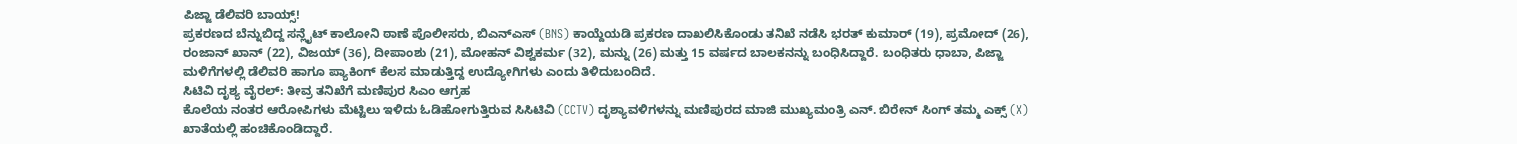ಪಿಜ್ಜಾ ಡೆಲಿವರಿ ಬಾಯ್ಸ್!
ಪ್ರಕರಣದ ಬೆನ್ನುಬಿದ್ದ ಸನ್ಲೈಟ್ ಕಾಲೋನಿ ಠಾಣೆ ಪೊಲೀಸರು, ಬಿಎನ್ಎಸ್ (BNS) ಕಾಯ್ದೆಯಡಿ ಪ್ರಕರಣ ದಾಖಲಿಸಿಕೊಂಡು ತನಿಖೆ ನಡೆಸಿ ಭರತ್ ಕುಮಾರ್ (19), ಪ್ರಮೋದ್ (26), ರಂಜಾನ್ ಖಾನ್ (22), ವಿಜಯ್ (36), ದೀಪಾಂಶು (21), ಮೋಹನ್ ವಿಶ್ವಕರ್ಮ (32), ಮನ್ನು (26) ಮತ್ತು 15 ವರ್ಷದ ಬಾಲಕನನ್ನು ಬಂಧಿಸಿದ್ದಾರೆ. ಬಂಧಿತರು ಧಾಬಾ, ಪಿಜ್ಜಾ ಮಳಿಗೆಗಳಲ್ಲಿ ಡೆಲಿವರಿ ಹಾಗೂ ಪ್ಯಾಕಿಂಗ್ ಕೆಲಸ ಮಾಡುತ್ತಿದ್ದ ಉದ್ಯೋಗಿಗಳು ಎಂದು ತಿಳಿದುಬಂದಿದೆ.
ಸಿಟಿವಿ ದೃಶ್ಯ ವೈರಲ್: ತೀವ್ರ ತನಿಖೆಗೆ ಮಣಿಪುರ ಸಿಎಂ ಆಗ್ರಹ
ಕೊಲೆಯ ನಂತರ ಆರೋಪಿಗಳು ಮೆಟ್ಟಿಲು ಇಳಿದು ಓಡಿಹೋಗುತ್ತಿರುವ ಸಿಸಿಟಿವಿ (CCTV) ದೃಶ್ಯಾವಳಿಗಳನ್ನು ಮಣಿಪುರದ ಮಾಜಿ ಮುಖ್ಯಮಂತ್ರಿ ಎನ್. ಬಿರೇನ್ ಸಿಂಗ್ ತಮ್ಮ ಎಕ್ಸ್ (X) ಖಾತೆಯಲ್ಲಿ ಹಂಚಿಕೊಂಡಿದ್ದಾರೆ.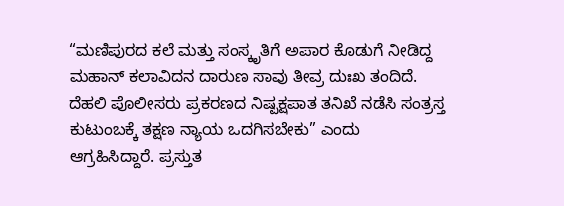“ಮಣಿಪುರದ ಕಲೆ ಮತ್ತು ಸಂಸ್ಕೃತಿಗೆ ಅಪಾರ ಕೊಡುಗೆ ನೀಡಿದ್ದ ಮಹಾನ್ ಕಲಾವಿದನ ದಾರುಣ ಸಾವು ತೀವ್ರ ದುಃಖ ತಂದಿದೆ. ದೆಹಲಿ ಪೊಲೀಸರು ಪ್ರಕರಣದ ನಿಷ್ಪಕ್ಷಪಾತ ತನಿಖೆ ನಡೆಸಿ ಸಂತ್ರಸ್ತ ಕುಟುಂಬಕ್ಕೆ ತಕ್ಷಣ ನ್ಯಾಯ ಒದಗಿಸಬೇಕು” ಎಂದು ಆಗ್ರಹಿಸಿದ್ದಾರೆ. ಪ್ರಸ್ತುತ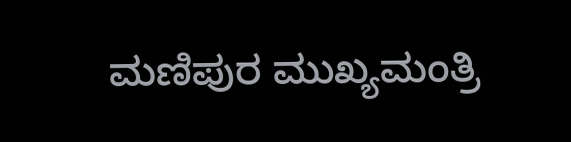ಮಣಿಪುರ ಮುಖ್ಯಮಂತ್ರಿ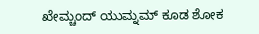ಖೇಮ್ಚಂದ್ ಯುಮ್ನಮ್ ಕೂಡ ಶೋಕ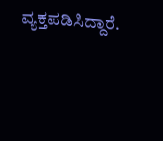ವ್ಯಕ್ತಪಡಿಸಿದ್ದಾರೆ.